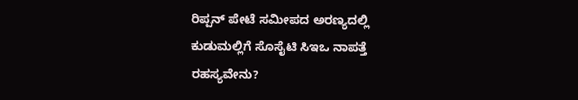ರಿಪ್ಪನ್ ಪೇಟೆ ಸಮೀಪದ ಅರಣ್ಯದಲ್ಲಿ ಕುಡುಮಲ್ಲಿಗೆ ಸೊಸೈಟಿ ಸಿಇಒ ನಾಪತ್ತೆ ರಹಸ್ಯವೇನು?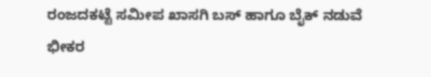ರಂಜದಕಟ್ಟೆ ಸಮೀಪ ಖಾಸಗಿ ಬಸ್ ಹಾಗೂ ಬೈಕ್ ನಡುವೆ ಭೀಕರ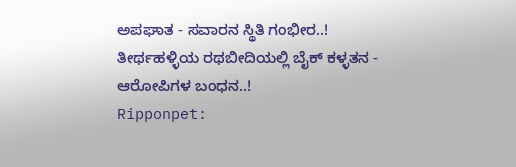ಅಪಘಾತ - ಸವಾರನ ಸ್ಥಿತಿ ಗಂಭೀರ..!
ತೀರ್ಥಹಳ್ಳಿಯ ರಥಬೀದಿಯಲ್ಲಿ ಬೈಕ್ ಕಳ್ಳತನ - ಆರೋಪಿಗಳ ಬಂಧನ..!
Ripponpet: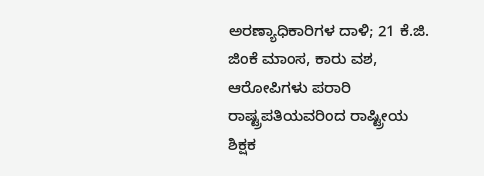ಅರಣ್ಯಾಧಿಕಾರಿಗಳ ದಾಳಿ; 21 ಕೆ.ಜಿ. ಜಿಂಕೆ ಮಾಂಸ, ಕಾರು ವಶ, ಆರೋಪಿಗಳು ಪರಾರಿ
ರಾಷ್ಟ್ರಪತಿಯವರಿಂದ ರಾಷ್ಟ್ರೀಯ ಶಿಕ್ಷಕ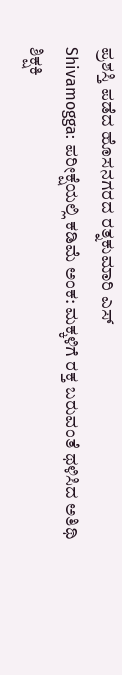ಪ್ರಶಸ್ತಿ ಪಡೆದ ಹೊಸನಗರದ ರತ್ನಕುಮಾರಿ ಎಸ್
Shivamogga: ಪರೀಕ್ಷೆಯಲ್ಲಿ ಕಡಿಮೆ ಅಂಕ: ಮಕ್ಕಳಿಗೆ ರಕ್ತ ಬರುವಂತೆ ಥಳಿಸಿದ ಅತಿಥಿ ಶಿಕ್ಷಕಿ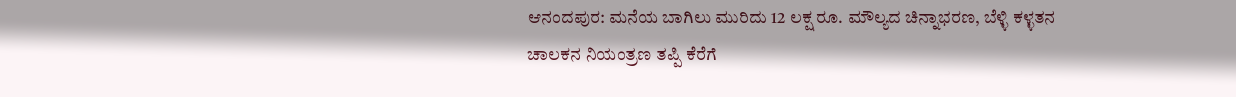ಆನಂದಪುರ: ಮನೆಯ ಬಾಗಿಲು ಮುರಿದು 12 ಲಕ್ಷ ರೂ. ಮೌಲ್ಯದ ಚಿನ್ನಾಭರಣ, ಬೆಳ್ಳಿ ಕಳ್ಳತನ
ಚಾಲಕನ ನಿಯಂತ್ರಣ ತಪ್ಪಿ ಕೆರೆಗೆ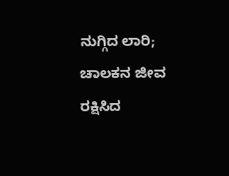ನುಗ್ಗಿದ ಲಾರಿ; ಚಾಲಕನ ಜೀವ ರಕ್ಷಿಸಿದ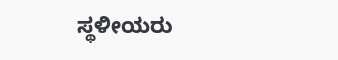ಸ್ಥಳೀಯರು